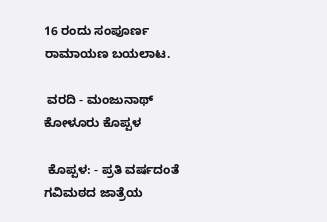16 ರಂದು ಸಂಪೂರ್ಣ ರಾಮಾಯಣ ಬಯಲಾಟ.

 ವರದಿ - ಮಂಜುನಾಥ್ ಕೋಳೂರು ಕೊಪ್ಪಳ

 ಕೊಪ್ಪಳ: - ಪ್ರತಿ ವರ್ಷದಂತೆ ಗವಿಮಠದ ಜಾತ್ರೆಯ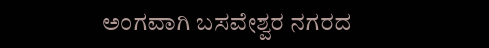ಅಂಗವಾಗಿ ಬಸವೇಶ್ವರ ನಗರದ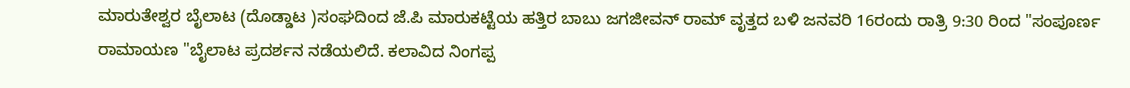ಮಾರುತೇಶ್ವರ ಬೈಲಾಟ (ದೊಡ್ಡಾಟ )ಸಂಘದಿಂದ ಜೆ.ಪಿ ಮಾರುಕಟ್ಟೆಯ ಹತ್ತಿರ ಬಾಬು ಜಗಜೀವನ್ ರಾಮ್ ವೃತ್ತದ ಬಳಿ ಜನವರಿ 16ರಂದು ರಾತ್ರಿ 9:30 ರಿಂದ "ಸಂಪೂರ್ಣ ರಾಮಾಯಣ "ಬೈಲಾಟ ಪ್ರದರ್ಶನ ನಡೆಯಲಿದೆ. ಕಲಾವಿದ ನಿಂಗಪ್ಪ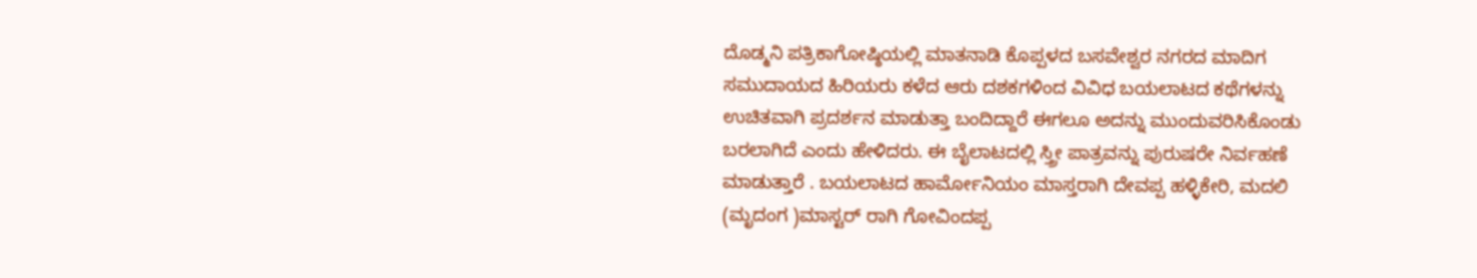ದೊಡ್ಮನಿ ಪತ್ರಿಕಾಗೋಷ್ಠಿಯಲ್ಲಿ ಮಾತನಾಡಿ ಕೊಪ್ಪಳದ ಬಸವೇಶ್ವರ ನಗರದ ಮಾದಿಗ ಸಮುದಾಯದ ಹಿರಿಯರು ಕಳೆದ ಆರು ದಶಕಗಳಿಂದ ವಿವಿಧ ಬಯಲಾಟದ ಕಥೆಗಳನ್ನು ಉಚಿತವಾಗಿ ಪ್ರದರ್ಶನ ಮಾಡುತ್ತಾ ಬಂದಿದ್ದಾರೆ ಈಗಲೂ ಅದನ್ನು ಮುಂದುವರಿಸಿಕೊಂಡು ಬರಲಾಗಿದೆ ಎಂದು ಹೇಳಿದರು. ಈ ಬೈಲಾಟದಲ್ಲಿ ಸ್ತ್ರೀ ಪಾತ್ರವನ್ನು ಪುರುಷರೇ ನಿರ್ವಹಣೆ ಮಾಡುತ್ತಾರೆ . ಬಯಲಾಟದ ಹಾರ್ಮೋನಿಯಂ ಮಾಸ್ತರಾಗಿ ದೇವಪ್ಪ ಹಳ್ಳಿಕೇರಿ, ಮದಲಿ (ಮೃದಂಗ )ಮಾಸ್ಟರ್ ರಾಗಿ ಗೋವಿಂದಪ್ಪ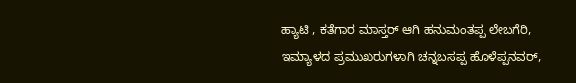ಹ್ಯಾಟಿ , ಕತೆಗಾರ ಮಾಸ್ತರ್ ಆಗಿ ಹನುಮಂತಪ್ಪ ಲೇಬಗೆರಿ, ಇಮ್ಯಾಳದ ಪ್ರಮುಖರುಗಳಾಗಿ ಚನ್ನಬಸಪ್ಪ ಹೊಳೆಪ್ಪನವರ್,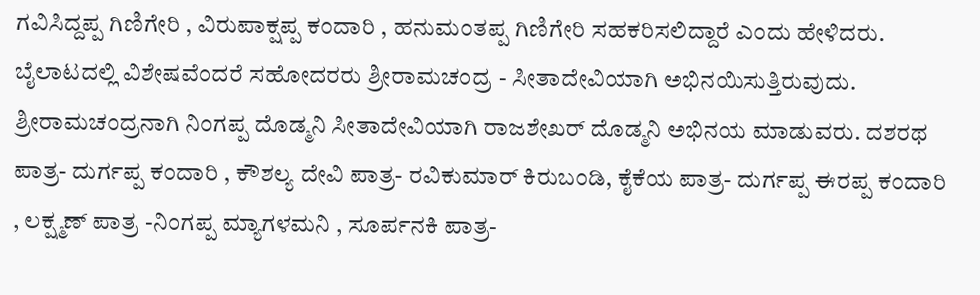ಗವಿಸಿದ್ದಪ್ಪ ಗಿಣಿಗೇರಿ , ವಿರುಪಾಕ್ಷಪ್ಪ ಕಂದಾರಿ , ಹನುಮಂತಪ್ಪ ಗಿಣಿಗೇರಿ ಸಹಕರಿಸಲಿದ್ದಾರೆ ಎಂದು ಹೇಳಿದರು. ಬೈಲಾಟದಲ್ಲಿ ವಿಶೇಷವೆಂದರೆ ಸಹೋದರರು ಶ್ರೀರಾಮಚಂದ್ರ - ಸೀತಾದೇವಿಯಾಗಿ ಅಭಿನಯಿಸುತ್ತಿರುವುದು. ಶ್ರೀರಾಮಚಂದ್ರನಾಗಿ ನಿಂಗಪ್ಪ ದೊಡ್ಮನಿ ಸೀತಾದೇವಿಯಾಗಿ ರಾಜಶೇಖರ್ ದೊಡ್ಮನಿ ಅಭಿನಯ ಮಾಡುವರು. ದಶರಥ ಪಾತ್ರ- ದುರ್ಗಪ್ಪ ಕಂದಾರಿ , ಕೌಶಲ್ಯ ದೇವಿ ಪಾತ್ರ- ರವಿಕುಮಾರ್ ಕಿರುಬಂಡಿ, ಕೈಕೆಯ ಪಾತ್ರ- ದುರ್ಗಪ್ಪ ಈರಪ್ಪ ಕಂದಾರಿ , ಲಕ್ಷ್ಮಣ್ ಪಾತ್ರ -ನಿಂಗಪ್ಪ ಮ್ಯಾಗಳಮನಿ , ಸೂರ್ಪನಕಿ ಪಾತ್ರ-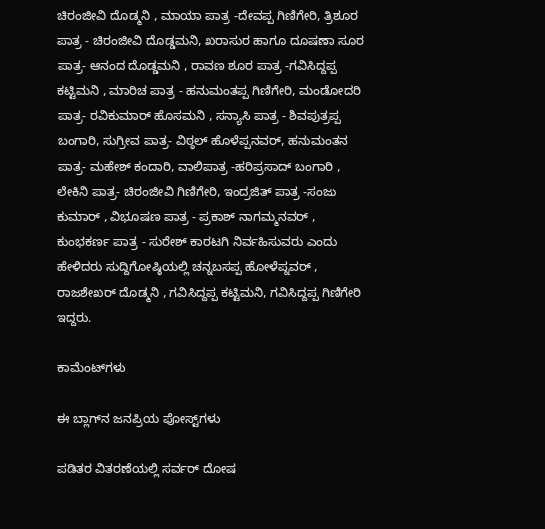ಚಿರಂಜೀವಿ ದೊಡ್ಮನಿ , ಮಾಯಾ ಪಾತ್ರ -ದೇವಪ್ಪ ಗಿಣಿಗೇರಿ, ತ್ರಿಶೂರ ಪಾತ್ರ - ಚಿರಂಜೀವಿ ದೊಡ್ಡಮನಿ, ಖರಾಸುರ ಹಾಗೂ ದೂಷಣಾ ಸೂರ ಪಾತ್ರ- ಆನಂದ ದೊಡ್ಡಮನಿ , ರಾವಣ ಶೂರ ಪಾತ್ರ -ಗವಿಸಿದ್ದಪ್ಪ ಕಟ್ಟಿಮನಿ , ಮಾರಿಚ ಪಾತ್ರ - ಹನುಮಂತಪ್ಪ ಗಿಣಿಗೇರಿ, ಮಂಡೋದರಿ ಪಾತ್ರ- ರವಿಕುಮಾರ್ ಹೊಸಮನಿ , ಸನ್ಯಾಸಿ ಪಾತ್ರ - ಶಿವಪುತ್ರಪ್ಪ ಬಂಗಾರಿ, ಸುಗ್ರೀವ ಪಾತ್ರ- ವಿಠ್ಠಲ್ ಹೊಳೆಪ್ಪನವರ್, ಹನುಮಂತನ ಪಾತ್ರ- ಮಹೇಶ್ ಕಂದಾರಿ, ವಾಲಿಪಾತ್ರ -ಹರಿಪ್ರಸಾದ್ ಬಂಗಾರಿ , ಲೇಕಿನಿ ಪಾತ್ರ- ಚಿರಂಜೀವಿ ಗಿಣಿಗೇರಿ, ಇಂದ್ರಜಿತ್ ಪಾತ್ರ -ಸಂಜು ಕುಮಾರ್ , ವಿಭೂಷಣ ಪಾತ್ರ - ಪ್ರಕಾಶ್ ನಾಗಮ್ಮನವರ್ , ಕುಂಭಕರ್ಣ ಪಾತ್ರ - ಸುರೇಶ್ ಕಾರಟಗಿ ನಿರ್ವಹಿಸುವರು ಎಂದು ಹೇಳಿದರು ಸುದ್ದಿಗೋಷ್ಠಿಯಲ್ಲಿ ಚನ್ನಬಸಪ್ಪ ಹೋಳೆಪ್ನವರ್ , ರಾಜಶೇಖರ್ ದೊಡ್ಮನಿ , ಗವಿಸಿದ್ದಪ್ಪ ಕಟ್ಟಿಮನಿ, ಗವಿಸಿದ್ದಪ್ಪ ಗಿಣಿಗೇರಿ ಇದ್ದರು.

ಕಾಮೆಂಟ್‌ಗಳು

ಈ ಬ್ಲಾಗ್‌ನ ಜನಪ್ರಿಯ ಪೋಸ್ಟ್‌ಗಳು

ಪಡಿತರ ವಿತರಣೆಯಲ್ಲಿ ಸರ್ವರ್ ದೋಷ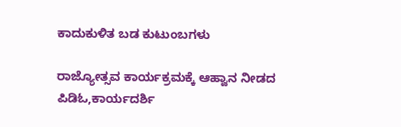ಕಾದುಕುಳಿತ ಬಡ ಕುಟುಂಬಗಳು

ರಾಜ್ಯೋತ್ಸವ ಕಾರ್ಯಕ್ರಮಕ್ಕೆ ಆಹ್ವಾನ ನೀಡದ ಪಿಡಿಓ,ಕಾರ್ಯದರ್ಶಿ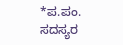*ಪ.ಪಂ. ಸದಸ್ಯರ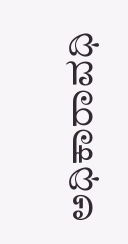ಅಧಿಕಾರಾವಧಿ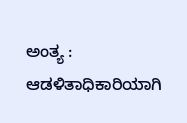ಅಂತ್ಯ : ಆಡಳಿತಾಧಿಕಾರಿಯಾಗಿ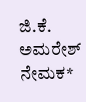ಜಿ.ಕೆ. ಅಮರೇಶ್ ನೇಮಕ*